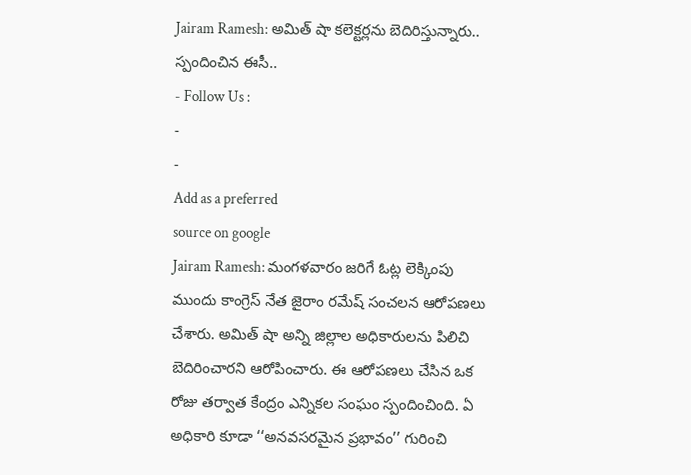Jairam Ramesh: అమిత్ షా కలెక్టర్లను బెదిరిస్తున్నారు.. స్పందించిన ఈసీ..
- Follow Us :
-
-
Add as a preferred
source on google
Jairam Ramesh: మంగళవారం జరిగే ఓట్ల లెక్కింపు ముందు కాంగ్రెస్ నేత జైరాం రమేష్ సంచలన ఆరోపణలు చేశారు. అమిత్ షా అన్ని జిల్లాల అధికారులను పిలిచి బెదిరించారని ఆరోపించారు. ఈ ఆరోపణలు చేసిన ఒక రోజు తర్వాత కేంద్రం ఎన్నికల సంఘం స్పందించింది. ఏ అధికారి కూడా ‘‘అనవసరమైన ప్రభావం’’ గురించి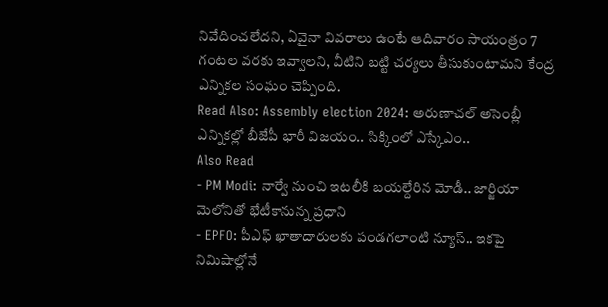నివేదించలేదని, ఏవైనా వివరాలు ఉంటే ఆదివారం సాయంత్రం 7 గంటల వరకు ఇవ్వాలని, వీటిని బట్టి చర్యలు తీసుకుంటామని కేంద్ర ఎన్నికల సంఘం చెప్పింది.
Read Also: Assembly election 2024: అరుణాచల్ అసెంబ్లీ ఎన్నికల్లో బీజేపీ భారీ విజయం.. సిక్కింలో ఎస్కేఎం..
Also Read
- PM Modi: నార్వే నుంచి ఇటలీకి బయల్దేరిన మోడీ.. జార్జియా మెలోనితో భేటీకానున్న ప్రధాని
- EPFO: పీఎఫ్ ఖాతాదారులకు పండగలాంటి న్యూస్.. ఇకపై నిమిషాల్లోనే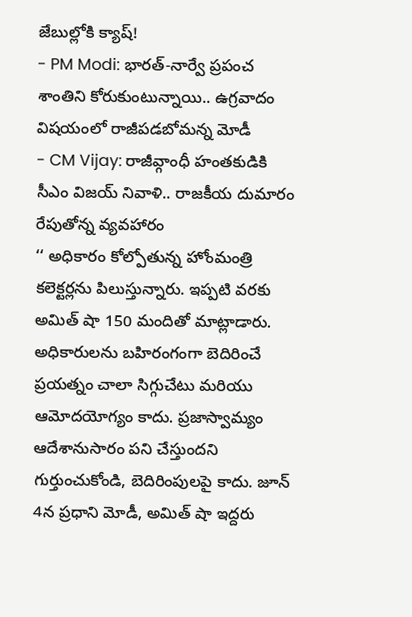జేబుల్లోకి క్యాష్!
- PM Modi: భారత్-నార్వే ప్రపంచ శాంతిని కోరుకుంటున్నాయి.. ఉగ్రవాదం విషయంలో రాజీపడబోమన్న మోడీ
- CM Vijay: రాజీవ్గాంధీ హంతకుడికి సీఎం విజయ్ నివాళి.. రాజకీయ దుమారం రేపుతోన్న వ్యవహారం
‘‘ అధికారం కోల్పోతున్న హోంమంత్రి కలెక్టర్లను పిలుస్తున్నారు. ఇప్పటి వరకు అమిత్ షా 150 మందితో మాట్లాడారు. అధికారులను బహిరంగంగా బెదిరించే ప్రయత్నం చాలా సిగ్గుచేటు మరియు ఆమోదయోగ్యం కాదు. ప్రజాస్వామ్యం ఆదేశానుసారం పని చేస్తుందని గుర్తుంచుకోండి, బెదిరింపులపై కాదు. జూన్ 4న ప్రధాని మోడీ, అమిత్ షా ఇద్దరు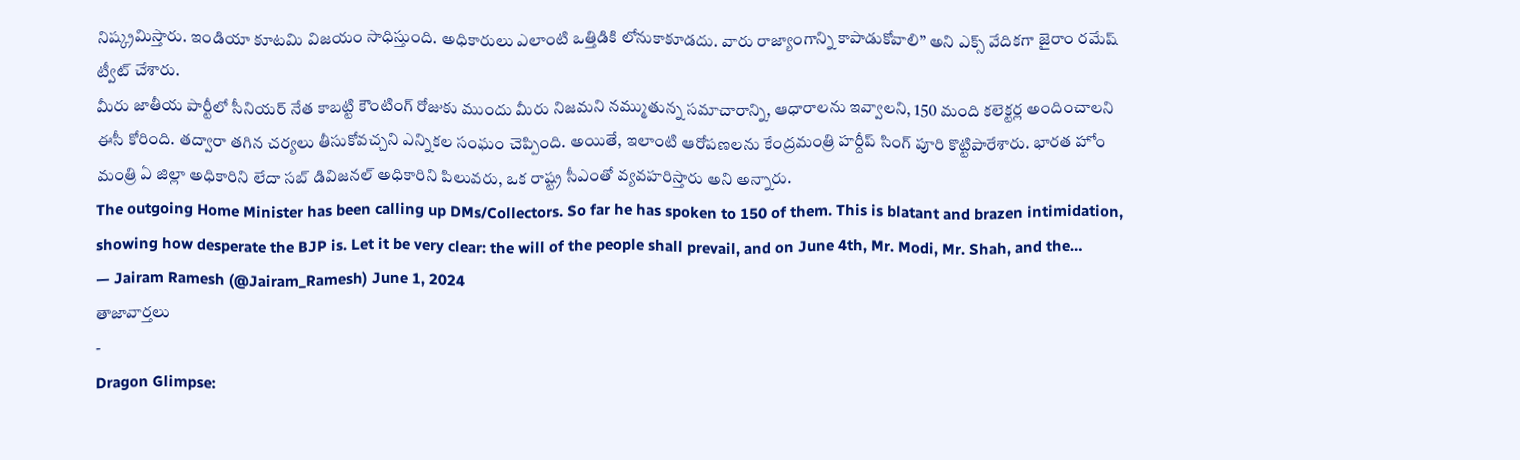నిష్క్రమిస్తారు. ఇండియా కూటమి విజయం సాధిస్తుంది. అధికారులు ఎలాంటి ఒత్తిడికి లోనుకాకూడదు. వారు రాజ్యాంగాన్ని కాపాడుకోవాలి’’ అని ఎక్స్ వేదికగా జైరాం రమేష్ ట్వీట్ చేశారు.
మీరు జాతీయ పార్టీలో సీనియర్ నేత కాబట్టి కౌంటింగ్ రోజుకు ముందు మీరు నిజమని నమ్ముతున్న సమాచారాన్ని, ఆధారాలను ఇవ్వాలని, 150 మంది కలెక్టర్ల అందించాలని ఈసీ కోరింది. తద్వారా తగిన చర్యలు తీసుకోవచ్చని ఎన్నికల సంఘం చెప్పింది. అయితే, ఇలాంటి ఆరోపణలను కేంద్రమంత్రి హర్దీప్ సింగ్ పూరి కొట్టిపారేశారు. భారత హోం మంత్రి ఏ జిల్లా అధికారిని లేదా సబ్ డివిజనల్ అధికారిని పిలువరు, ఒక రాష్ట్ర సీఎంతో వ్యవహరిస్తారు అని అన్నారు.
The outgoing Home Minister has been calling up DMs/Collectors. So far he has spoken to 150 of them. This is blatant and brazen intimidation, showing how desperate the BJP is. Let it be very clear: the will of the people shall prevail, and on June 4th, Mr. Modi, Mr. Shah, and the…
— Jairam Ramesh (@Jairam_Ramesh) June 1, 2024
తాజావార్తలు
-
Dragon Glimpse: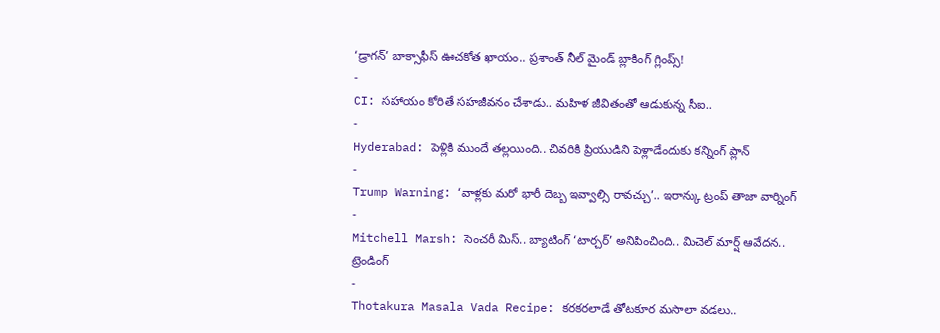‘డ్రాగన్’ బాక్సాఫీస్ ఊచకోత ఖాయం.. ప్రశాంత్ నీల్ మైండ్ బ్లాకింగ్ గ్లింప్స్!
-
CI: సహాయం కోరితే సహజీవనం చేశాడు.. మహిళ జీవితంతో ఆడుకున్న సీఐ..
-
Hyderabad: పెళ్లికి ముందే తల్లయింది.. చివరికి ప్రియుడిని పెళ్లాడేందుకు కన్నింగ్ ప్లాన్
-
Trump Warning: ‘వాళ్లకు మరో భారీ దెబ్బ ఇవ్వాల్సి రావచ్చు’.. ఇరాన్కు ట్రంప్ తాజా వార్నింగ్
-
Mitchell Marsh: సెంచరీ మిస్.. బ్యాటింగ్ ‘టార్చర్’ అనిపించింది.. మిచెల్ మార్ష్ ఆవేదన..
ట్రెండింగ్
-
Thotakura Masala Vada Recipe: కరకరలాడే తోటకూర మసాలా వడలు..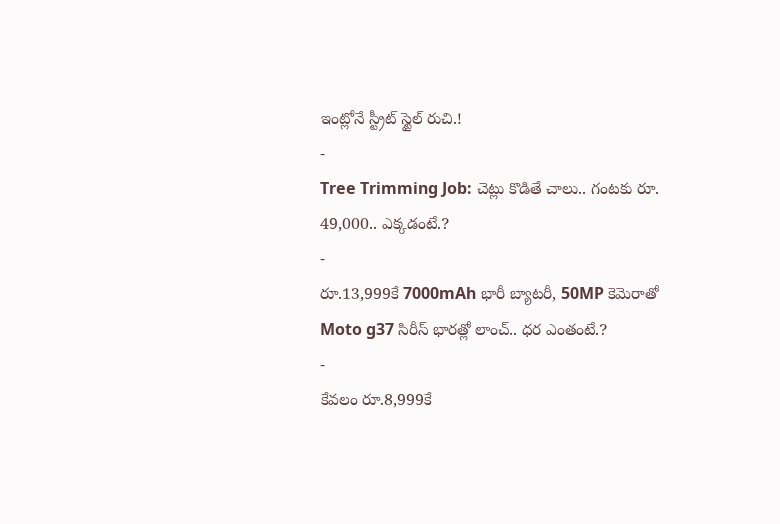ఇంట్లోనే స్ట్రీట్ స్టైల్ రుచి.!
-
Tree Trimming Job: చెట్లు కొడితే చాలు.. గంటకు రూ. 49,000.. ఎక్కడంటే.?
-
రూ.13,999కే 7000mAh భారీ బ్యాటరీ, 50MP కెమెరాతో Moto g37 సిరీస్ భారత్లో లాంచ్.. ధర ఎంతంటే.?
-
కేవలం రూ.8,999కే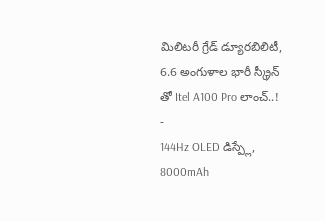మిలిటరీ గ్రేడ్ డ్యూరబిలిటీ, 6.6 అంగుళాల భారీ స్క్రీన్ తో Itel A100 Pro లాంచ్..!
-
144Hz OLED డిస్ప్లే, 8000mAh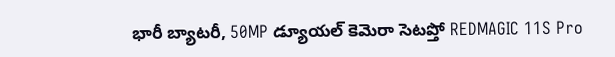భారీ బ్యాటరీ, 50MP డ్యూయల్ కెమెరా సెటప్తో REDMAGIC 11S Pro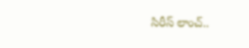సిరీస్ లాంచ్..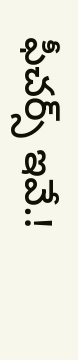ఫీచర్స్ ఇవే.!